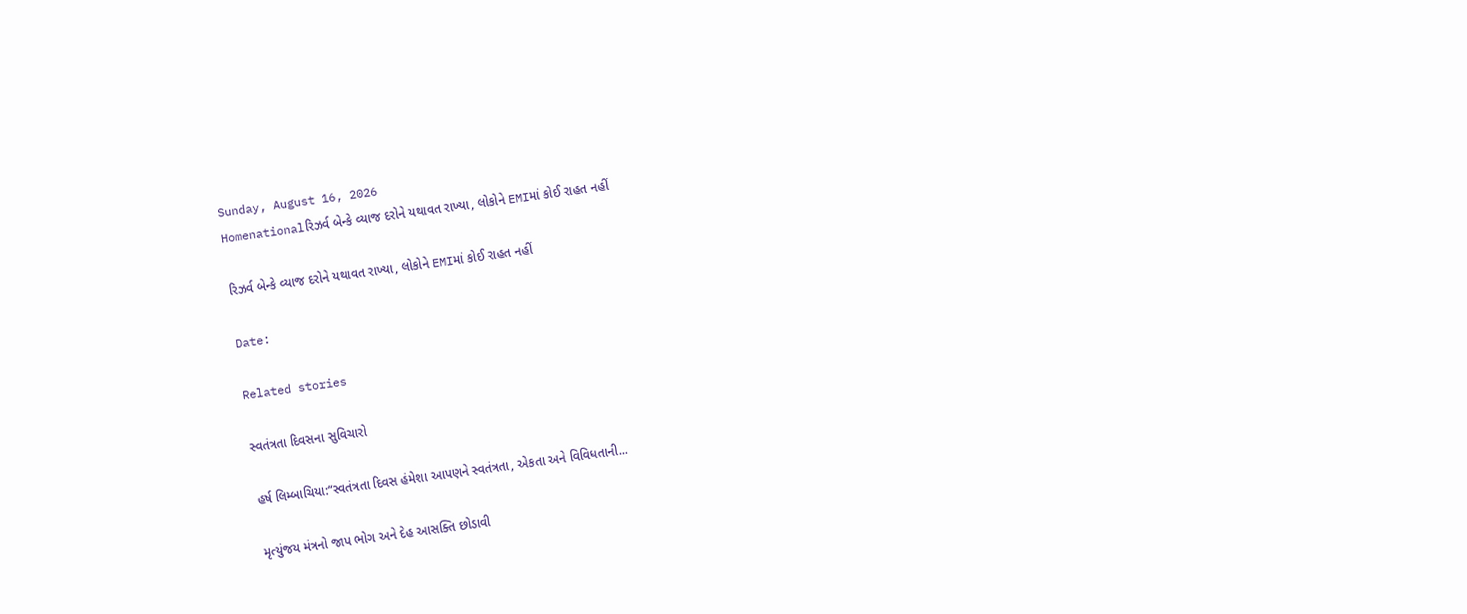Sunday, August 16, 2026
Homenationalરિઝર્વ બેન્કે વ્યાજ દરોને યથાવત રાખ્યા, લોકોને EMIમાં કોઈ રાહત નહીં

રિઝર્વ બેન્કે વ્યાજ દરોને યથાવત રાખ્યા, લોકોને EMIમાં કોઈ રાહત નહીં

Date:

Related stories

સ્વતંત્રતા દિવસના સુવિચારો

હર્ષ લિમ્બાચિયા:“સ્વતંત્રતા દિવસ હંમેશા આપણને સ્વતંત્રતા, એકતા અને વિવિધતાની...

મૃત્યુંજય મંત્રનો જાપ ભોગ અને દેહ આસક્તિ છોડાવી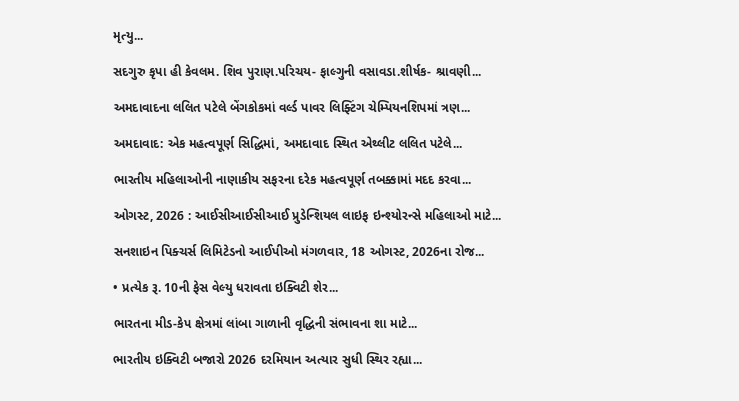મૃત્યુ...

સદગુરુ કૃપા હી કેવલમ. શિવ પુરાણ.પરિચય- ફાલ્ગુની વસાવડા.શીર્ષક- શ્રાવણી...

અમદાવાદના લલિત પટેલે બેંગકોકમાં વર્લ્ડ પાવર લિફ્ટિંગ ચેમ્પિયનશિપમાં ત્રણ...

અમદાવાદ: એક મહત્વપૂર્ણ સિદ્ધિમાં, અમદાવાદ સ્થિત એથ્લીટ લલિત પટેલે...

ભારતીય મહિલાઓની નાણાકીય સફરના દરેક મહત્વપૂર્ણ તબક્કામાં મદદ કરવા...

ઓગસ્ટ, 2026 : આઈસીઆઈસીઆઈ પ્રુડેન્શિયલ લાઇફ ઇન્શ્યોરન્સે મહિલાઓ માટે...

સનશાઇન પિક્ચર્સ લિમિટેડનો આઈપીઓ મંગળવાર, 18 ઓગસ્ટ, 2026ના રોજ...

• પ્રત્યેક રૂ. 10ની ફેસ વેલ્યુ ધરાવતા ઇક્વિટી શેર...

ભારતના મીડ-કેપ ક્ષેત્રમાં લાંબા ગાળાની વૃદ્ધિની સંભાવના શા માટે...

ભારતીય ઇક્વિટી બજારો 2026 દરમિયાન અત્યાર સુધી સ્થિર રહ્યા...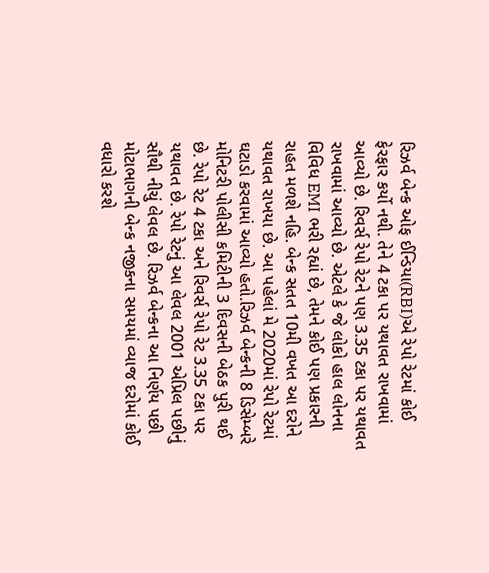રિઝર્વ બેન્ક ઓફ ઈન્ડિયા(RBI)એ રેપો રેટમાં કોઈ ફેરફાર કર્યો નથી. તેને 4 ટકા પર યથાવત રાખવામાં આવ્યો છે. રિવર્સ રેપો રેટને પણ 3.35 ટકા પર યથાવત રાખવામાં આવ્યો છે. એટલે કે જે લોકો હાલ લોનના વિવિધ EMI ભરી રહ્યાં છે, તેમને કોઈ પણ પ્રકારની રાહત મળશે નહિ. બેન્ક સતત 10મી વખત આ દરોને યથાવત રાખયા છે. આ પહેલાં મે 2020માં રેપો રેટમાં ઘટાડો કરવામાં આવ્યો હતો.રિઝર્વ બેન્કની 8 ડિસેમ્બરે મોનિટરી પોલીસી કમિટીની 3 દિવસની બેઠક પુરી થઈ છે. રેપો રેટ 4 ટકા અને રિવર્સ રેપો રેટ 3.35 ટકા પર યથાવત છે. રેપો રેટનું આ લેવલ 2001 એપ્રિલ પછીનું સૌથી નીચું લેવલ છે. રિઝર્વ બેન્કના આ નિર્ણય પછી મોટાભાગની બેન્ક નજીકના સમયમાં વ્યાજ દરોમાં કોઈ વધારો કરશે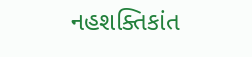નહશક્તિકાંત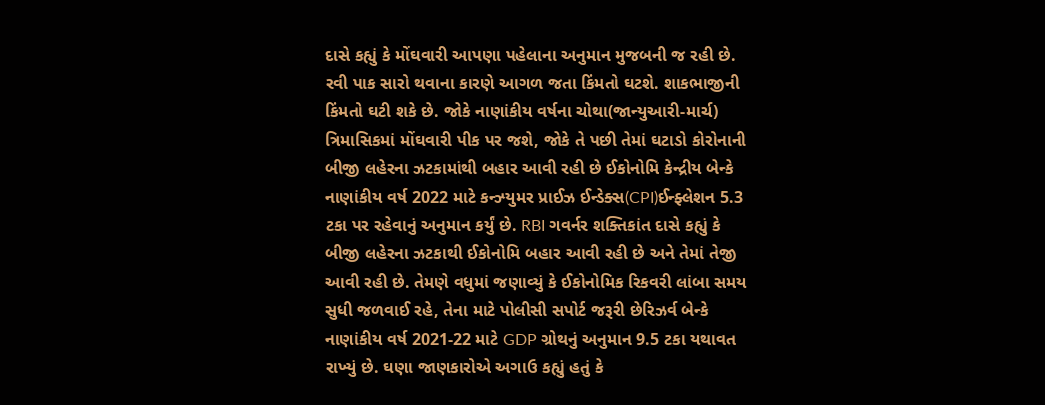દાસે કહ્યું કે મોંઘવારી આપણા પહેલાના અનુમાન મુજબની જ રહી છે. રવી પાક સારો થવાના કારણે આગળ જતા કિંમતો ઘટશે. શાકભાજીની કિંમતો ઘટી શકે છે. જોકે નાણાંકીય વર્ષના ચોથા(જાન્યુઆરી-માર્ચ) ત્રિમાસિકમાં મોંઘવારી પીક પર જશે, જોકે તે પછી તેમાં ઘટાડો કોરોનાની બીજી લહેરના ઝટકામાંથી બહાર આવી રહી છે ઈકોનોમિ કેન્દ્રીય બેન્કે નાણાંકીય વર્ષ 2022 માટે કન્ઝ્યુમર પ્રાઈઝ ઈન્ડેક્સ(CPI)ઈન્ફ્લેશન 5.3 ટકા પર રહેવાનું અનુમાન કર્યું છે. RBI ગવર્નર શક્તિકાંત દાસે કહ્યું કે બીજી લહેરના ઝટકાથી ઈકોનોમિ બહાર આવી રહી છે અને તેમાં તેજી આવી રહી છે. તેમણે વધુમાં જણાવ્યું કે ઈકોનોમિક રિકવરી લાંબા સમય સુધી જળવાઈ રહે, તેના માટે પોલીસી સપોર્ટ જરૂરી છેરિઝર્વ બેન્કે નાણાંકીય વર્ષ 2021-22 માટે GDP ગ્રોથનું અનુમાન 9.5 ટકા યથાવત રાખ્યું છે. ઘણા જાણકારોએ અગાઉ કહ્યું હતું કે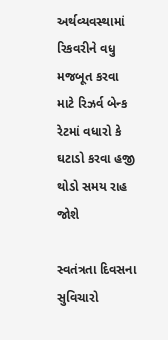અર્થવ્યવસ્થામાં રિકવરીને વધુ મજબૂત કરવા માટે રિઝર્વ બેન્ક રેટમાં વધારો કે ઘટાડો કરવા હજી થોડો સમય રાહ જોશે

સ્વતંત્રતા દિવસના સુવિચારો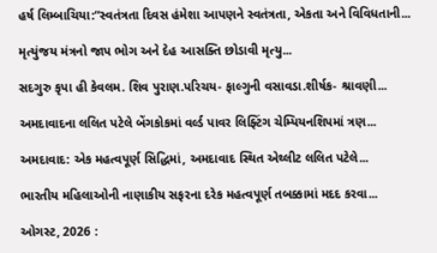હર્ષ લિમ્બાચિયા:“સ્વતંત્રતા દિવસ હંમેશા આપણને સ્વતંત્રતા, એકતા અને વિવિધતાની...

મૃત્યુંજય મંત્રનો જાપ ભોગ અને દેહ આસક્તિ છોડાવી મૃત્યુ...

સદગુરુ કૃપા હી કેવલમ. શિવ પુરાણ.પરિચય- ફાલ્ગુની વસાવડા.શીર્ષક- શ્રાવણી...

અમદાવાદના લલિત પટેલે બેંગકોકમાં વર્લ્ડ પાવર લિફ્ટિંગ ચેમ્પિયનશિપમાં ત્રણ...

અમદાવાદ: એક મહત્વપૂર્ણ સિદ્ધિમાં, અમદાવાદ સ્થિત એથ્લીટ લલિત પટેલે...

ભારતીય મહિલાઓની નાણાકીય સફરના દરેક મહત્વપૂર્ણ તબક્કામાં મદદ કરવા...

ઓગસ્ટ, 2026 :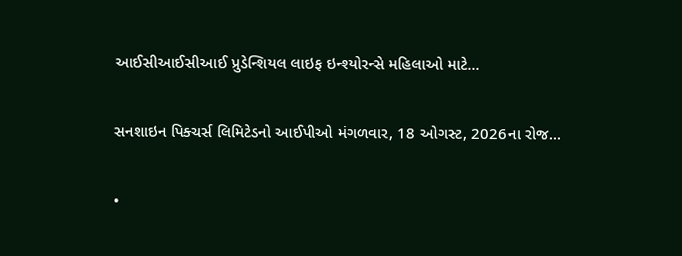આઈસીઆઈસીઆઈ પ્રુડેન્શિયલ લાઇફ ઇન્શ્યોરન્સે મહિલાઓ માટે...

સનશાઇન પિક્ચર્સ લિમિટેડનો આઈપીઓ મંગળવાર, 18 ઓગસ્ટ, 2026ના રોજ...

•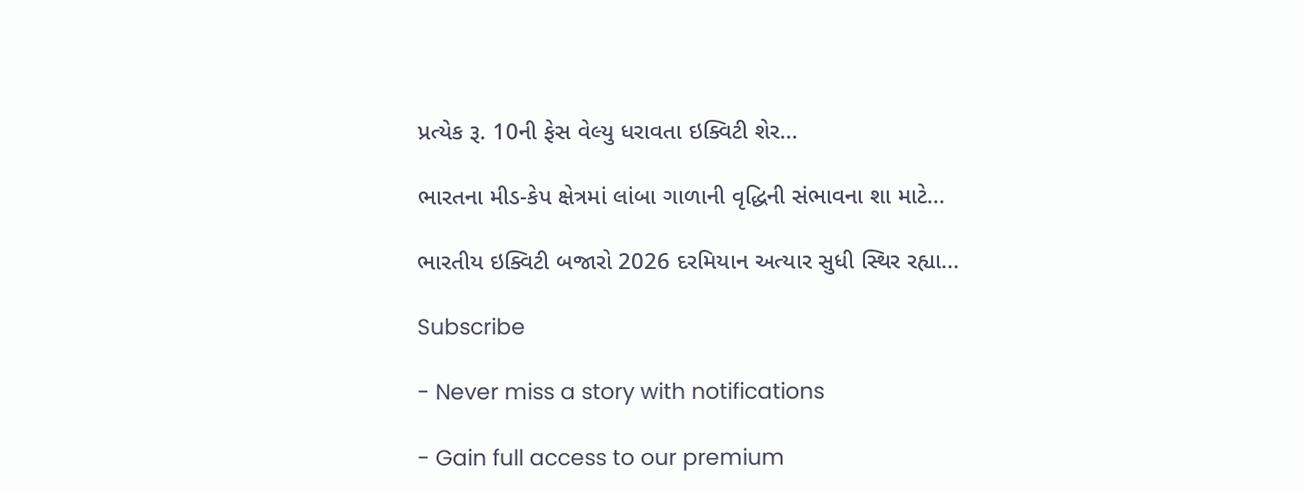પ્રત્યેક રૂ. 10ની ફેસ વેલ્યુ ધરાવતા ઇક્વિટી શેર...

ભારતના મીડ-કેપ ક્ષેત્રમાં લાંબા ગાળાની વૃદ્ધિની સંભાવના શા માટે...

ભારતીય ઇક્વિટી બજારો 2026 દરમિયાન અત્યાર સુધી સ્થિર રહ્યા...

Subscribe

- Never miss a story with notifications

- Gain full access to our premium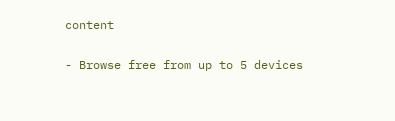content

- Browse free from up to 5 devices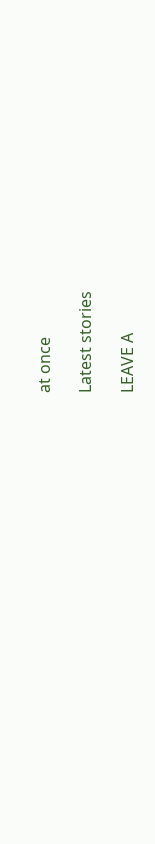at once

Latest stories

LEAVE A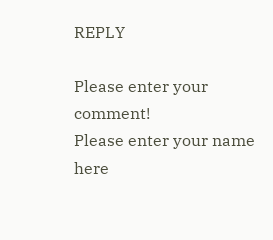REPLY

Please enter your comment!
Please enter your name here